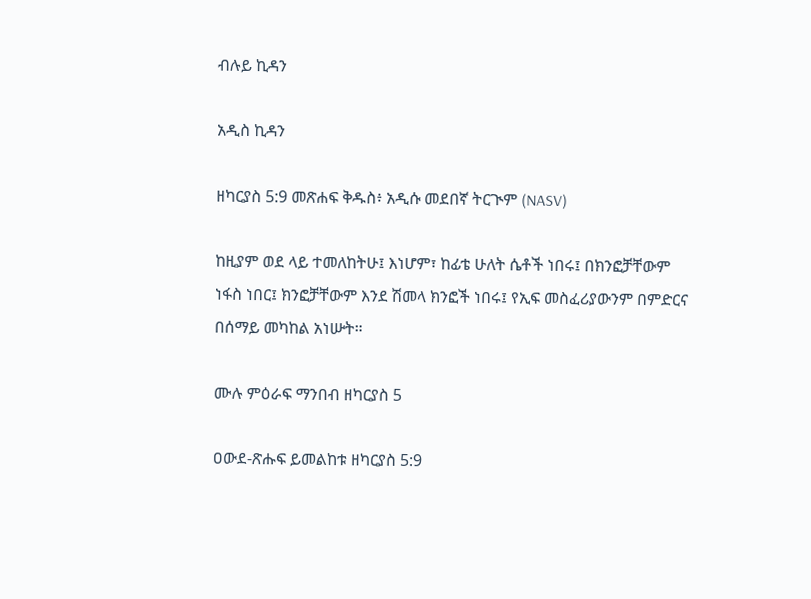ብሉይ ኪዳን

አዲስ ኪዳን

ዘካርያስ 5:9 መጽሐፍ ቅዱስ፥ አዲሱ መደበኛ ትርጒም (NASV)

ከዚያም ወደ ላይ ተመለከትሁ፤ እነሆም፣ ከፊቴ ሁለት ሴቶች ነበሩ፤ በክንፎቻቸውም ነፋስ ነበር፤ ክንፎቻቸውም እንደ ሽመላ ክንፎች ነበሩ፤ የኢፍ መስፈሪያውንም በምድርና በሰማይ መካከል አነሡት።

ሙሉ ምዕራፍ ማንበብ ዘካርያስ 5

ዐውደ-ጽሑፍ ይመልከቱ ዘካርያስ 5:9